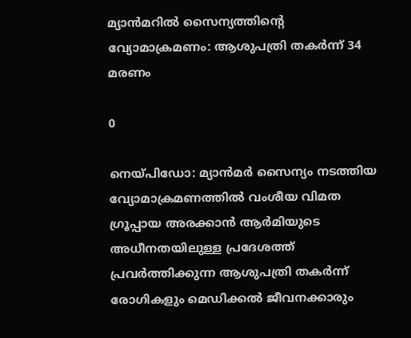മ്യാന്‍മറില്‍ സൈന്യത്തിന്റെ വ്യോമാക്രമണം: ആശുപത്രി തകര്‍ന്ന് 34 മരണം

0

നെയ്പിഡോ: മ്യാന്‍മര്‍ സൈന്യം നടത്തിയ വ്യോമാക്രമണത്തില്‍ വംശീയ വിമത ഗ്രൂപ്പായ അരക്കാന്‍ ആര്‍മിയുടെ അധീനതയിലുള്ള പ്രദേശത്ത് പ്രവര്‍ത്തിക്കുന്ന ആശുപത്രി തകര്‍ന്ന് രോഗികളും മെഡിക്കല്‍ ജീവനക്കാരും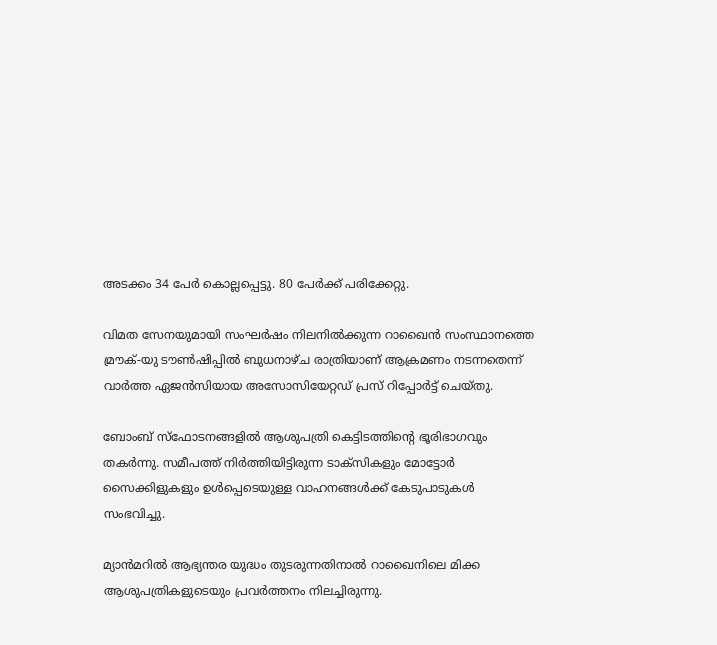അടക്കം 34 പേര്‍ കൊല്ലപ്പെട്ടു. 80 പേര്‍ക്ക് പരിക്കേറ്റു.

വിമത സേനയുമായി സംഘര്‍ഷം നിലനില്‍ക്കുന്ന റാഖൈന്‍ സംസ്ഥാനത്തെ മ്രൗക്-യു ടൗണ്‍ഷിപ്പില്‍ ബുധനാഴ്ച രാത്രിയാണ് ആക്രമണം നടന്നതെന്ന് വാര്‍ത്ത ഏജന്‍സിയായ അസോസിയേറ്റഡ് പ്രസ് റിപ്പോര്‍ട്ട് ചെയ്തു.

ബോംബ് സ്‌ഫോടനങ്ങളില്‍ ആശുപത്രി കെട്ടിടത്തിന്റെ ഭൂരിഭാഗവും തകര്‍ന്നു. സമീപത്ത് നിര്‍ത്തിയിട്ടിരുന്ന ടാക്‌സികളും മോട്ടോര്‍ സൈക്കിളുകളും ഉള്‍പ്പെടെയുള്ള വാഹനങ്ങള്‍ക്ക് കേടുപാടുകള്‍ സംഭവിച്ചു.

മ്യാന്‍മറില്‍ ആഭ്യന്തര യുദ്ധം തുടരുന്നതിനാല്‍ റാഖൈനിലെ മിക്ക ആശുപത്രികളുടെയും പ്രവര്‍ത്തനം നിലച്ചിരുന്നു.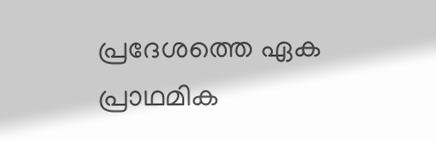പ്രദേശത്തെ ഏക പ്രാഥമിക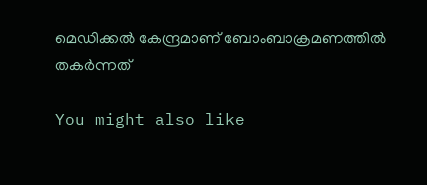മെഡിക്കല്‍ കേന്ദ്രമാണ് ബോംബാക്രമണത്തില്‍ തകര്‍ന്നത്

You might also like